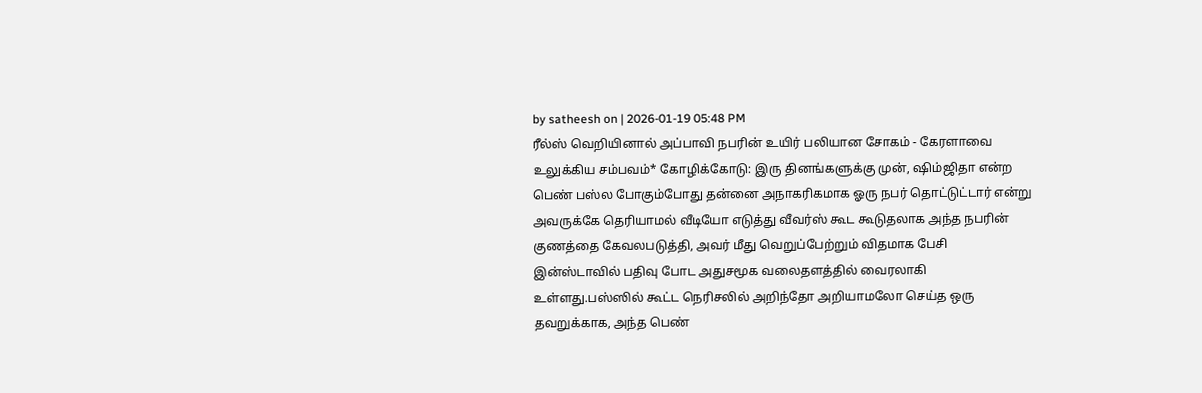by satheesh on | 2026-01-19 05:48 PM
ரீல்ஸ் வெறியினால் அப்பாவி நபரின் உயிர் பலியான சோகம் - கேரளாவை உலுக்கிய சம்பவம்* கோழிக்கோடு: இரு தினங்களுக்கு முன், ஷிம்ஜிதா என்ற பெண் பஸ்ல போகும்போது தன்னை அநாகரிகமாக ஓரு நபர் தொட்டுட்டார் என்று அவருக்கே தெரியாமல் வீடியோ எடுத்து வீவர்ஸ் கூட கூடுதலாக அந்த நபரின் குணத்தை கேவலபடுத்தி, அவர் மீது வெறுப்பேற்றும் விதமாக பேசி இன்ஸ்டாவில் பதிவு போட அதுசமூக வலைதளத்தில் வைரலாகி உள்ளது.பஸ்ஸில் கூட்ட நெரிசலில் அறிந்தோ அறியாமலோ செய்த ஒரு தவறுக்காக, அந்த பெண்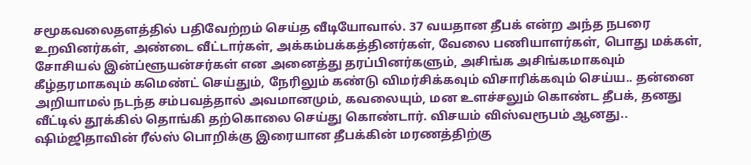சமூகவலைதளத்தில் பதிவேற்றம் செய்த வீடியோவால். 37 வயதான தீபக் என்ற அந்த நபரை உறவினர்கள், அண்டை வீட்டார்கள், அக்கம்பக்கத்தினர்கள், வேலை பணியாளர்கள், பொது மக்கள், சோசியல் இன்ப்ளூயன்சர்கள் என அனைத்து தரப்பினர்களும், அசிங்க அசிங்கமாகவும் கீழ்தரமாகவும் கமெண்ட் செய்தும், நேரிலும் கண்டு விமர்சிக்கவும் விசாரிக்கவும் செய்ய.. தன்னை அறியாமல் நடந்த சம்பவத்தால் அவமானமும், கவலையும், மன உளச்சலும் கொண்ட தீபக், தனது வீட்டில் தூக்கில் தொங்கி தற்கொலை செய்து கொண்டார். விசயம் விஸ்வரூபம் ஆனது.. ஷிம்ஜிதாவின் ரீல்ஸ் பொறிக்கு இரையான தீபக்கின் மரணத்திற்கு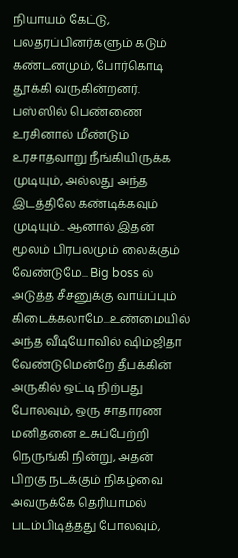நியாயம் கேட்டு, பலதரப்பினர்களும் கடும் கண்டனமும், போர்கொடி தூக்கி வருகின்றனர். பஸ்ஸில் பெண்ணை உரசினால் மீண்டும் உரசாதவாறு நீங்கியிருக்க முடியும், அல்லது அந்த இடத்திலே கண்டிக்கவும் முடியும்.. ஆனால் இதன் மூலம் பிரபலமும் லைக்கும் வேண்டுமே... Big boss ல் அடுத்த சீசனுக்கு வாய்ப்பும் கிடைக்கலாமே...உண்மையில் அந்த வீடியோவில் ஷிம்ஜிதா வேண்டுமென்றே தீபக்கின் அருகில் ஒட்டி நிற்பது போலவும், ஒரு சாதாரண மனிதனை உசுப்பேற்றி நெருங்கி நின்று, அதன் பிறகு நடக்கும் நிகழ்வை அவருக்கே தெரியாமல் படம்பிடித்தது போலவும்,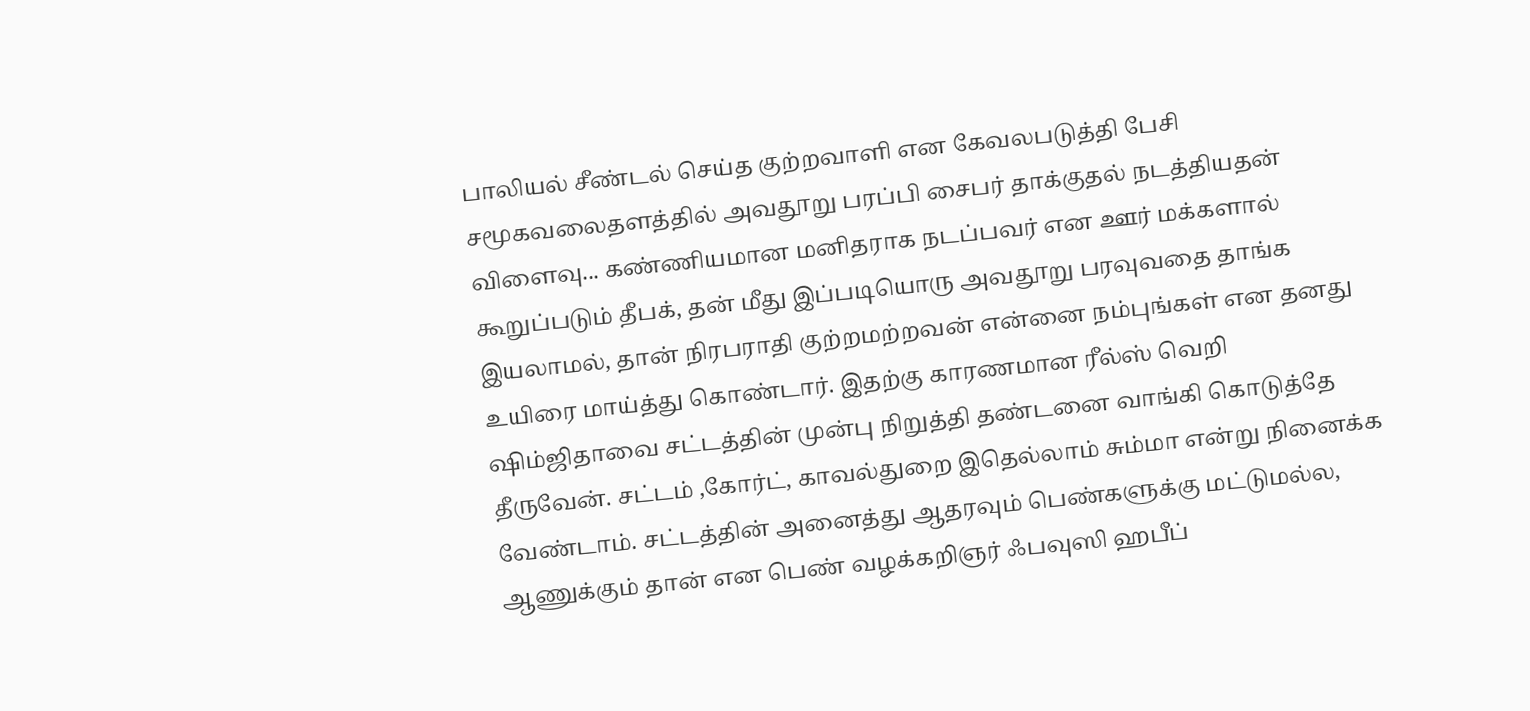பாலியல் சீண்டல் செய்த குற்றவாளி என கேவலபடுத்தி பேசி சமூகவலைதளத்தில் அவதூறு பரப்பி சைபர் தாக்குதல் நடத்தியதன் விளைவு... கண்ணியமான மனிதராக நடப்பவர் என ஊர் மக்களால் கூறுப்படும் தீபக், தன் மீது இப்படியொரு அவதூறு பரவுவதை தாங்க இயலாமல், தான் நிரபராதி குற்றமற்றவன் என்னை நம்புங்கள் என தனது உயிரை மாய்த்து கொண்டார். இதற்கு காரணமான ரீல்ஸ் வெறி ஷிம்ஜிதாவை சட்டத்தின் முன்பு நிறுத்தி தண்டனை வாங்கி கொடுத்தே தீருவேன். சட்டம் ,கோர்ட், காவல்துறை இதெல்லாம் சும்மா என்று நினைக்க வேண்டாம். சட்டத்தின் அனைத்து ஆதரவும் பெண்களுக்கு மட்டுமல்ல, ஆணுக்கும் தான் என பெண் வழக்கறிஞர் ஃபவுஸி ஹபீப்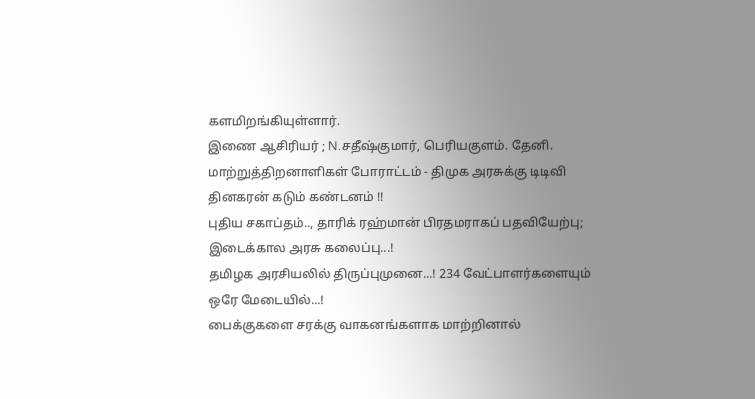களமிறங்கியுள்ளார்.
இணை ஆசிரியர் ; N.சதீஷ்குமார், பெரியகுளம். தேனி.
மாற்றுத்திறனாளிகள் போராட்டம் - திமுக அரசுக்கு டிடிவி தினகரன் கடும் கண்டனம் !!
புதிய சகாப்தம்.., தாரிக் ரஹ்மான் பிரதமராகப் பதவியேற்பு; இடைக்கால அரசு கலைப்பு...!
தமிழக அரசியலில் திருப்புமுனை...! 234 வேட்பாளர்களையும் ஒரே மேடையில்...!
பைக்குகளை சரக்கு வாகனங்களாக மாற்றினால்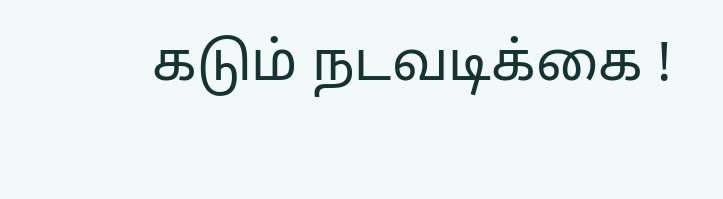கடும் நடவடிக்கை !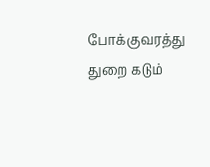போக்குவரத்து துறை கடும்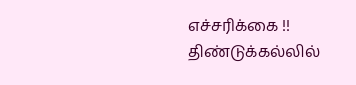எச்சரிக்கை !!
திண்டுக்கல்லில்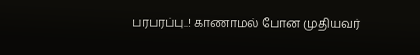பரபரப்பு..! காணாமல் போன முதியவர்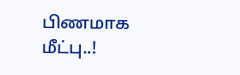பிணமாக மீட்பு..!